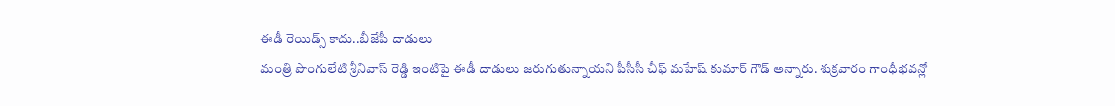ఈడీ రెయిడ్స్ కాదు..బీజేపీ దాడులు
మంత్రి పొంగులేటి శ్రీనివాస్ రెడ్డి ఇంటిపై ఈడీ దాడులు జరుగుతున్నాయని పీసీసీ చీఫ్ మహేష్ కుమార్ గౌడ్ అన్నారు. శుక్రవారం గాంధీభవన్లో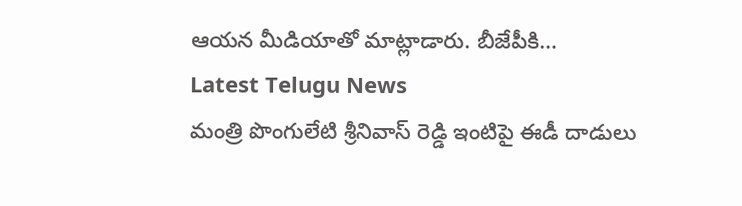ఆయన మీడియాతో మాట్లాడారు. బీజేపీకి…
Latest Telugu News
మంత్రి పొంగులేటి శ్రీనివాస్ రెడ్డి ఇంటిపై ఈడీ దాడులు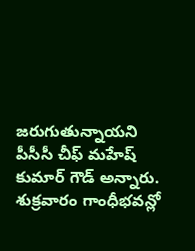జరుగుతున్నాయని పీసీసీ చీఫ్ మహేష్ కుమార్ గౌడ్ అన్నారు. శుక్రవారం గాంధీభవన్లో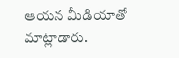ఆయన మీడియాతో మాట్లాడారు.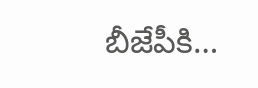బీజేపీకి…